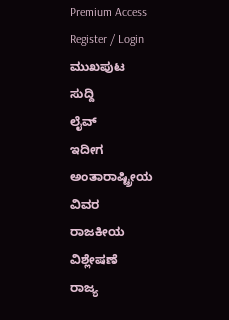Premium Access
Register / Login
ಮುಖಪುಟ
ಸುದ್ದಿ
ಲೈವ್
ಇದೀಗ
ಅಂತಾರಾಷ್ಟ್ರೀಯ
ವಿವರ
ರಾಜಕೀಯ
ವಿಶ್ಲೇಷಣೆ
ರಾಜ್ಯ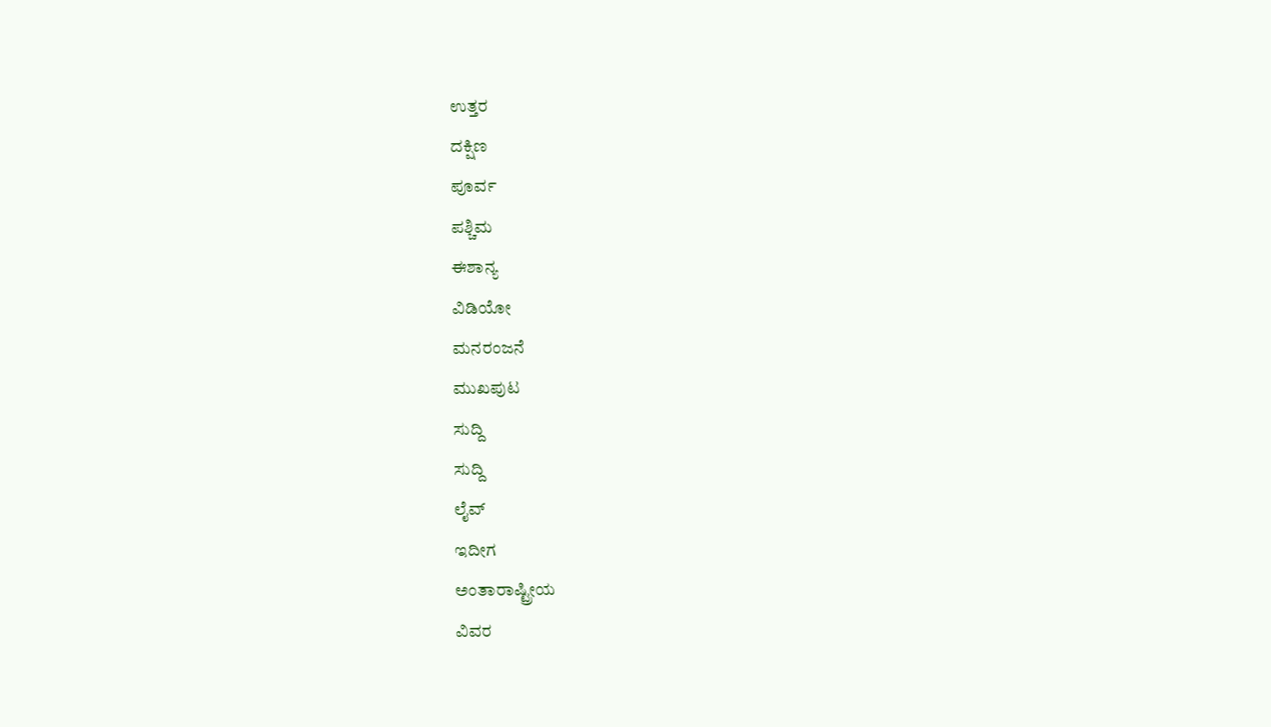ಉತ್ತರ
ದಕ್ಷಿಣ
ಪೂರ್ವ
ಪಶ್ಚಿಮ
ಈಶಾನ್ಯ
ವಿಡಿಯೋ
ಮನರಂಜನೆ
ಮುಖಪುಟ
ಸುದ್ದಿ
ಸುದ್ದಿ
ಲೈವ್
ಇದೀಗ
ಅಂತಾರಾಷ್ಟ್ರೀಯ
ವಿವರ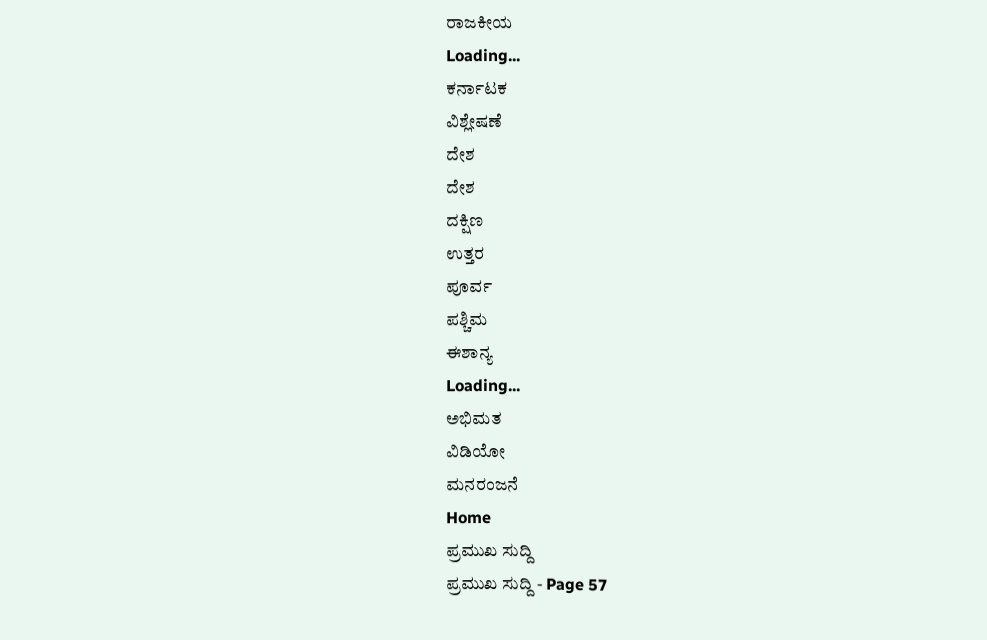ರಾಜಕೀಯ
Loading...
ಕರ್ನಾಟಕ
ವಿಶ್ಲೇಷಣೆ
ದೇಶ
ದೇಶ
ದಕ್ಷಿಣ
ಉತ್ತರ
ಪೂರ್ವ
ಪಶ್ಚಿಮ
ಈಶಾನ್ಯ
Loading...
ಅಭಿಮತ
ವಿಡಿಯೋ
ಮನರಂಜನೆ
Home
ಪ್ರಮುಖ ಸುದ್ದಿ
ಪ್ರಮುಖ ಸುದ್ದಿ - Page 57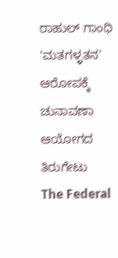ರಾಹುಲ್ ಗಾಂಧಿ 'ಮತಗಳ್ಳತನ' ಆರೋಪಕ್ಕೆ ಚುನಾವಣಾ ಆಯೋಗದ ತಿರುಗೇಟು
The Federal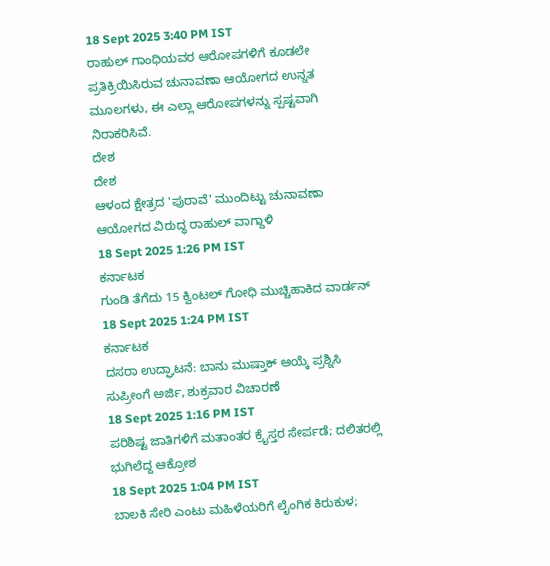18 Sept 2025 3:40 PM IST
ರಾಹುಲ್ ಗಾಂಧಿಯವರ ಆರೋಪಗಳಿಗೆ ಕೂಡಲೇ ಪ್ರತಿಕ್ರಿಯಿಸಿರುವ ಚುನಾವಣಾ ಆಯೋಗದ ಉನ್ನತ ಮೂಲಗಳು, ಈ ಎಲ್ಲಾ ಆರೋಪಗಳನ್ನು ಸ್ಪಷ್ಟವಾಗಿ ನಿರಾಕರಿಸಿವೆ.
ದೇಶ
ದೇಶ
ಆಳಂದ ಕ್ಷೇತ್ರದ 'ಪುರಾವೆ' ಮುಂದಿಟ್ಟು ಚುನಾವಣಾ ಆಯೋಗದ ವಿರುದ್ಧ ರಾಹುಲ್ ವಾಗ್ದಾಳಿ
18 Sept 2025 1:26 PM IST
ಕರ್ನಾಟಕ
ಗುಂಡಿ ತೆಗೆದು 15 ಕ್ವಿಂಟಲ್ ಗೋಧಿ ಮುಚ್ಚಿಹಾಕಿದ ವಾರ್ಡನ್
18 Sept 2025 1:24 PM IST
ಕರ್ನಾಟಕ
ದಸರಾ ಉದ್ಘಾಟನೆ: ಬಾನು ಮುಷ್ತಾಕ್ ಆಯ್ಕೆ ಪ್ರಶ್ನಿಸಿ ಸುಪ್ರೀಂಗೆ ಅರ್ಜಿ, ಶುಕ್ರವಾರ ವಿಚಾರಣೆ
18 Sept 2025 1:16 PM IST
ಪರಿಶಿಷ್ಟ ಜಾತಿಗಳಿಗೆ ಮತಾಂತರ ಕ್ರೈಸ್ತರ ಸೇರ್ಪಡೆ; ದಲಿತರಲ್ಲಿ ಭುಗಿಲೆದ್ದ ಆಕ್ರೋಶ
18 Sept 2025 1:04 PM IST
ಬಾಲಕಿ ಸೇರಿ ಎಂಟು ಮಹಿಳೆಯರಿಗೆ ಲೈಂಗಿಕ ಕಿರುಕುಳ;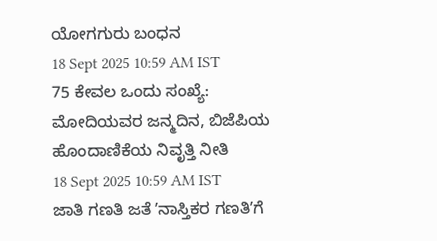ಯೋಗಗುರು ಬಂಧನ
18 Sept 2025 10:59 AM IST
75 ಕೇವಲ ಒಂದು ಸಂಖ್ಯೆ: ಮೋದಿಯವರ ಜನ್ಮದಿನ, ಬಿಜೆಪಿಯ ಹೊಂದಾಣಿಕೆಯ ನಿವೃತ್ತಿ ನೀತಿ
18 Sept 2025 10:59 AM IST
ಜಾತಿ ಗಣತಿ ಜತೆ ʼನಾಸ್ತಿಕರ ಗಣತಿʼಗೆ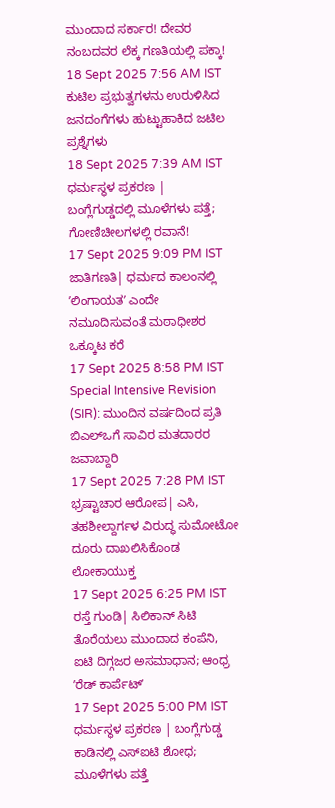ಮುಂದಾದ ಸರ್ಕಾರ! ದೇವರ ನಂಬದವರ ಲೆಕ್ಕ ಗಣತಿಯಲ್ಲಿ ಪಕ್ಕಾ!
18 Sept 2025 7:56 AM IST
ಕುಟಿಲ ಪ್ರಭುತ್ವಗಳನು ಉರುಳಿಸಿದ ಜನದಂಗೆಗಳು ಹುಟ್ಟುಹಾಕಿದ ಜಟಿಲ ಪ್ರಶ್ನೆಗಳು
18 Sept 2025 7:39 AM IST
ಧರ್ಮಸ್ಥಳ ಪ್ರಕರಣ | ಬಂಗ್ಲೆಗುಡ್ಡದಲ್ಲಿ ಮೂಳೆಗಳು ಪತ್ತೆ; ಗೋಣಿಚೀಲಗಳಲ್ಲಿ ರವಾನೆ!
17 Sept 2025 9:09 PM IST
ಜಾತಿಗಣತಿ| ಧರ್ಮದ ಕಾಲಂನಲ್ಲಿ ʼಲಿಂಗಾಯತʼ ಎಂದೇ ನಮೂದಿಸುವಂತೆ ಮಠಾಧೀಶರ ಒಕ್ಕೂಟ ಕರೆ
17 Sept 2025 8:58 PM IST
Special Intensive Revision (SIR): ಮುಂದಿನ ವರ್ಷದಿಂದ ಪ್ರತಿ ಬಿಎಲ್ಒಗೆ ಸಾವಿರ ಮತದಾರರ ಜವಾಬ್ದಾರಿ
17 Sept 2025 7:28 PM IST
ಭ್ರಷ್ಟಾಚಾರ ಆರೋಪ| ಎಸಿ, ತಹಶೀಲ್ದಾರ್ಗಳ ವಿರುದ್ಧ ಸುಮೋಟೋ ದೂರು ದಾಖಲಿಸಿಕೊಂಡ ಲೋಕಾಯುಕ್ತ
17 Sept 2025 6:25 PM IST
ರಸ್ತೆ ಗುಂಡಿ| ಸಿಲಿಕಾನ್ ಸಿಟಿ ತೊರೆಯಲು ಮುಂದಾದ ಕಂಪೆನಿ, ಐಟಿ ದಿಗ್ಗಜರ ಅಸಮಾಧಾನ; ಆಂಧ್ರ ʼರೆಡ್ ಕಾರ್ಪೆಟ್ʼ
17 Sept 2025 5:00 PM IST
ಧರ್ಮಸ್ಥಳ ಪ್ರಕರಣ | ಬಂಗ್ಲೆಗುಡ್ಡ ಕಾಡಿನಲ್ಲಿ ಎಸ್ಐಟಿ ಶೋಧ; ಮೂಳೆಗಳು ಪತ್ತೆ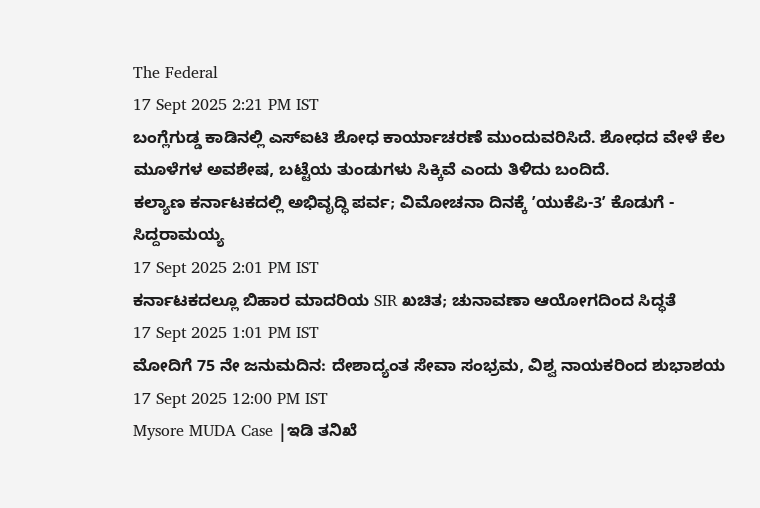The Federal
17 Sept 2025 2:21 PM IST
ಬಂಗ್ಲೆಗುಡ್ಡ ಕಾಡಿನಲ್ಲಿ ಎಸ್ಐಟಿ ಶೋಧ ಕಾರ್ಯಾಚರಣೆ ಮುಂದುವರಿಸಿದೆ. ಶೋಧದ ವೇಳೆ ಕೆಲ ಮೂಳೆಗಳ ಅವಶೇಷ, ಬಟ್ಟೆಯ ತುಂಡುಗಳು ಸಿಕ್ಕಿವೆ ಎಂದು ತಿಳಿದು ಬಂದಿದೆ.
ಕಲ್ಯಾಣ ಕರ್ನಾಟಕದಲ್ಲಿ ಅಭಿವೃದ್ಧಿ ಪರ್ವ; ವಿಮೋಚನಾ ದಿನಕ್ಕೆ ʼಯುಕೆಪಿ-3ʼ ಕೊಡುಗೆ - ಸಿದ್ದರಾಮಯ್ಯ
17 Sept 2025 2:01 PM IST
ಕರ್ನಾಟಕದಲ್ಲೂ ಬಿಹಾರ ಮಾದರಿಯ SIR ಖಚಿತ; ಚುನಾವಣಾ ಆಯೋಗದಿಂದ ಸಿದ್ಧತೆ
17 Sept 2025 1:01 PM IST
ಮೋದಿಗೆ 75 ನೇ ಜನುಮದಿನ: ದೇಶಾದ್ಯಂತ ಸೇವಾ ಸಂಭ್ರಮ, ವಿಶ್ವ ನಾಯಕರಿಂದ ಶುಭಾಶಯ
17 Sept 2025 12:00 PM IST
Mysore MUDA Case |ಇಡಿ ತನಿಖೆ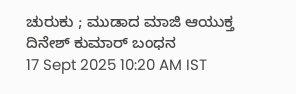ಚುರುಕು ; ಮುಡಾದ ಮಾಜಿ ಆಯುಕ್ತ ದಿನೇಶ್ ಕುಮಾರ್ ಬಂಧನ
17 Sept 2025 10:20 AM IST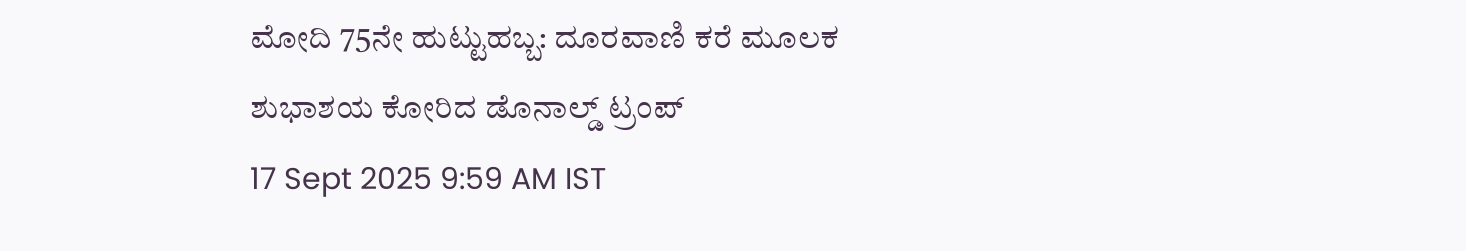ಮೋದಿ 75ನೇ ಹುಟ್ಟುಹಬ್ಬ: ದೂರವಾಣಿ ಕರೆ ಮೂಲಕ ಶುಭಾಶಯ ಕೋರಿದ ಡೊನಾಲ್ಡ್ ಟ್ರಂಪ್
17 Sept 2025 9:59 AM IST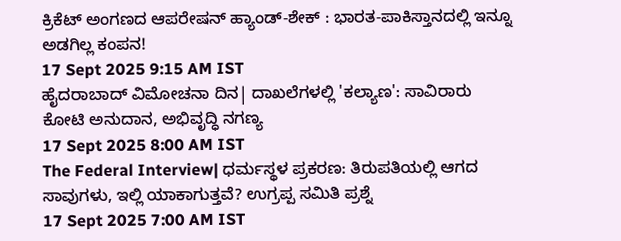ಕ್ರಿಕೆಟ್ ಅಂಗಣದ ಆಪರೇಷನ್ ಹ್ಯಾಂಡ್-ಶೇಕ್ : ಭಾರತ-ಪಾಕಿಸ್ತಾನದಲ್ಲಿ ಇನ್ನೂ ಅಡಗಿಲ್ಲ ಕಂಪನ!
17 Sept 2025 9:15 AM IST
ಹೈದರಾಬಾದ್ ವಿಮೋಚನಾ ದಿನ| ದಾಖಲೆಗಳಲ್ಲಿ 'ಕಲ್ಯಾಣ': ಸಾವಿರಾರು ಕೋಟಿ ಅನುದಾನ, ಅಭಿವೃದ್ಧಿ ನಗಣ್ಯ
17 Sept 2025 8:00 AM IST
The Federal Interview| ಧರ್ಮಸ್ಥಳ ಪ್ರಕರಣ: ತಿರುಪತಿಯಲ್ಲಿ ಆಗದ ಸಾವುಗಳು, ಇಲ್ಲಿ ಯಾಕಾಗುತ್ತವೆ? ಉಗ್ರಪ್ಪ ಸಮಿತಿ ಪ್ರಶ್ನೆ
17 Sept 2025 7:00 AM IST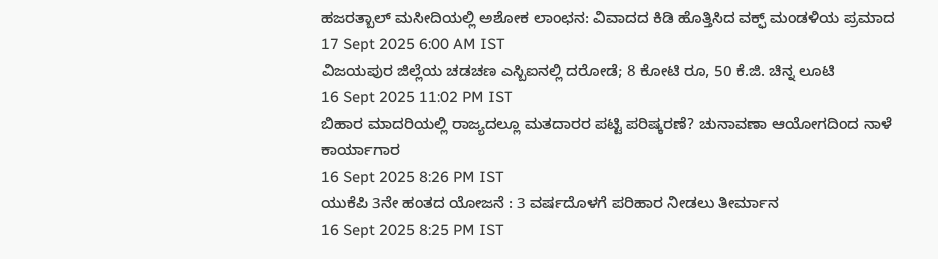ಹಜರತ್ಬಾಲ್ ಮಸೀದಿಯಲ್ಲಿ ಅಶೋಕ ಲಾಂಛನ: ವಿವಾದದ ಕಿಡಿ ಹೊತ್ತಿಸಿದ ವಕ್ಫ್ ಮಂಡಳಿಯ ಪ್ರಮಾದ
17 Sept 2025 6:00 AM IST
ವಿಜಯಪುರ ಜಿಲ್ಲೆಯ ಚಡಚಣ ಎಸ್ಬಿಐನಲ್ಲಿ ದರೋಡೆ; 8 ಕೋಟಿ ರೂ, 50 ಕೆ.ಜಿ. ಚಿನ್ನ ಲೂಟಿ
16 Sept 2025 11:02 PM IST
ಬಿಹಾರ ಮಾದರಿಯಲ್ಲಿ ರಾಜ್ಯದಲ್ಲೂ ಮತದಾರರ ಪಟ್ಟಿ ಪರಿಷ್ಕರಣೆ? ಚುನಾವಣಾ ಆಯೋಗದಿಂದ ನಾಳೆ ಕಾರ್ಯಾಗಾರ
16 Sept 2025 8:26 PM IST
ಯುಕೆಪಿ 3ನೇ ಹಂತದ ಯೋಜನೆ : 3 ವರ್ಷದೊಳಗೆ ಪರಿಹಾರ ನೀಡಲು ತೀರ್ಮಾನ
16 Sept 2025 8:25 PM IST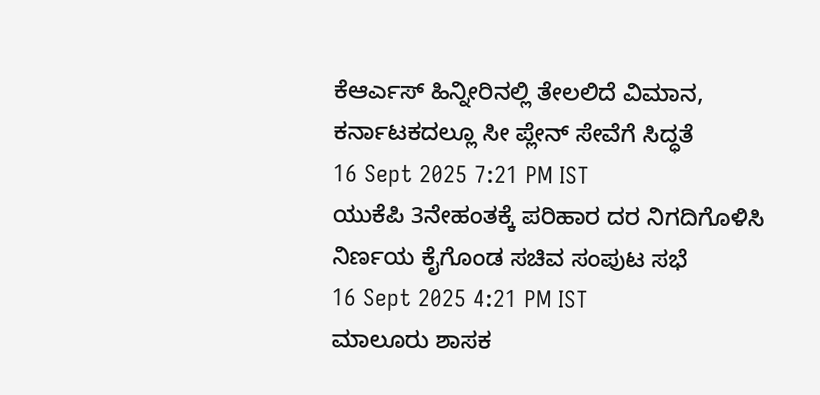ಕೆಆರ್ಎಸ್ ಹಿನ್ನೀರಿನಲ್ಲಿ ತೇಲಲಿದೆ ವಿಮಾನ, ಕರ್ನಾಟಕದಲ್ಲೂ ಸೀ ಪ್ಲೇನ್ ಸೇವೆಗೆ ಸಿದ್ಧತೆ
16 Sept 2025 7:21 PM IST
ಯುಕೆಪಿ 3ನೇಹಂತಕ್ಕೆ ಪರಿಹಾರ ದರ ನಿಗದಿಗೊಳಿಸಿ ನಿರ್ಣಯ ಕೈಗೊಂಡ ಸಚಿವ ಸಂಪುಟ ಸಭೆ
16 Sept 2025 4:21 PM IST
ಮಾಲೂರು ಶಾಸಕ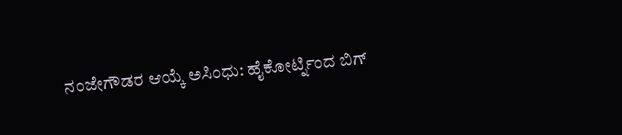ನಂಜೇಗೌಡರ ಆಯ್ಕೆ ಅಸಿಂಧು: ಹೈಕೋರ್ಟ್ನಿಂದ ಬಿಗ್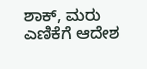ಶಾಕ್, ಮರು ಎಣಿಕೆಗೆ ಆದೇಶ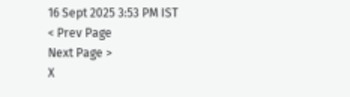16 Sept 2025 3:53 PM IST
< Prev Page
Next Page >
X